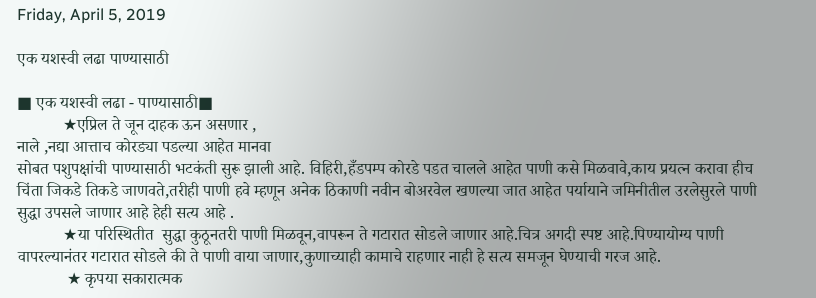Friday, April 5, 2019

एक यशस्वी लढा पाण्यासाठी

■ एक यशस्वी लढा - पाण्यासाठी■
           ★एप्रिल ते जून दाहक ऊन असणार ,
नाले ,नद्या आत्ताच कोरड्या पडल्या आहेत मानवा
सोबत पशुपक्षांची पाण्यासाठी भटकंती सुरू झाली आहे. विहिरी,हँडपम्प कोरडे पडत चालले आहेत पाणी कसे मिळवावे,काय प्रयत्न करावा हीच चिंता जिकडे तिकडे जाणवते,तरीही पाणी हवे म्हणून अनेक ठिकाणी नवीन बोअरवेल खणल्या जात आहेत पर्यायाने जमिनीतील उरलेसुरले पाणी सुद्धा उपसले जाणार आहे हेही सत्य आहे .
           ★या परिस्थितीत  सुद्धा कुठूनतरी पाणी मिळवून,वापरून ते गटारात सोडले जाणार आहे.चित्र अगदी स्पष्ट आहे.पिण्यायोग्य पाणी वापरल्यानंतर गटारात सोडले की ते पाणी वाया जाणार,कुणाच्याही कामाचे राहणार नाही हे सत्य समजून घेण्याची गरज आहे.
            ★ कृपया सकारात्मक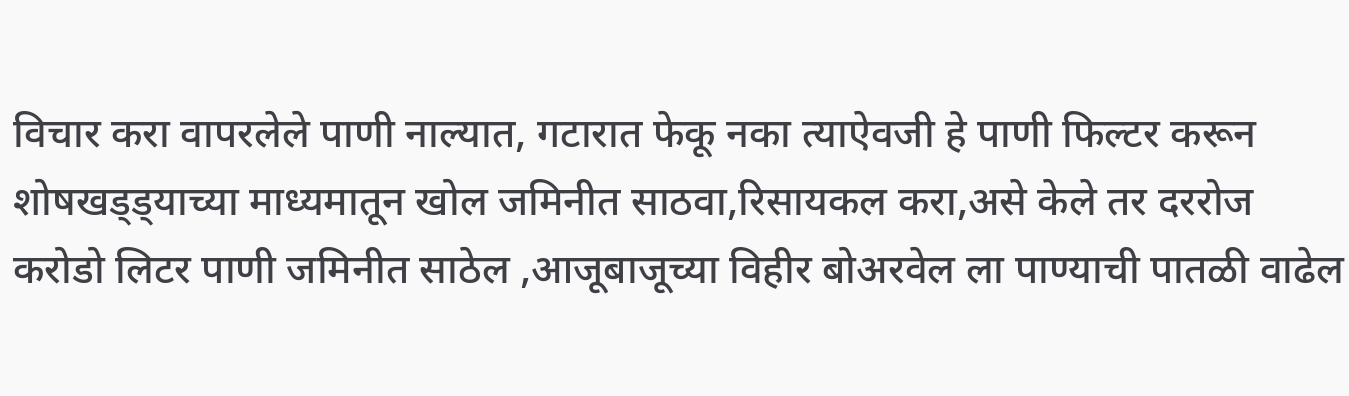विचार करा वापरलेले पाणी नाल्यात, गटारात फेकू नका त्याऐवजी हे पाणी फिल्टर करून शोषखड्ड्याच्या माध्यमातून खोल जमिनीत साठवा,रिसायकल करा,असे केले तर दररोज करोडो लिटर पाणी जमिनीत साठेल ,आजूबाजूच्या विहीर बोअरवेल ला पाण्याची पातळी वाढेल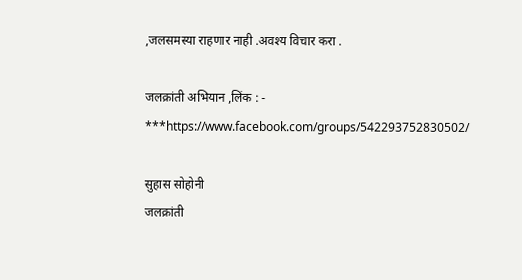,जलसमस्या राहणार नाही .अवश्य विचार करा .

जलक्रांती अभियान ,लिंक : -
***https://www.facebook.com/groups/542293752830502/

सुहास सोहोनी
जलक्रांती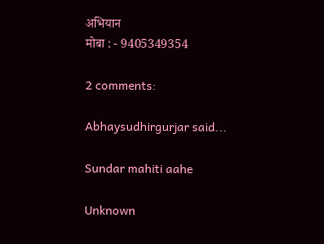अभियान
मोबा : - 9405349354

2 comments:

Abhaysudhirgurjar said...

Sundar mahiti aahe

Unknown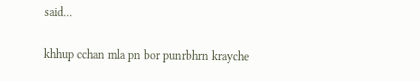said...

khhup cchan mla pn bor punrbhrn krayche